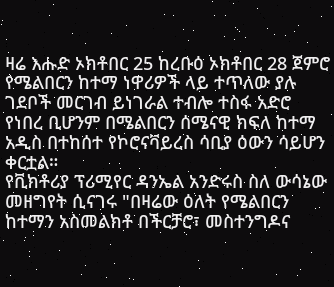ዛሬ እሑድ ኦክቶበር 25 ከረቡዕ ኦክቶበር 28 ጀምሮ የሜልበርን ከተማ ነዋሪዎች ላይ ተጥለው ያሉ ገደቦች መርገብ ይነገራል ተብሎ ተስፋ አድሮ የነበረ ቢሆንም በሜልበርን ሰሜናዊ ክፍለ ከተማ አዲስ በተከሰተ የኮሮናቫይረስ ሳቢያ ዕውን ሳይሆን ቀርቷል።
የቪክቶሪያ ፕሪሚየር ዳንኤል አንድሩስ ስለ ውሳኔው መዘግየት ሲናገሩ "በዛሬው ዕለት የሜልበርን ከተማን አስመልክቶ በችርቻሮ፣ መስተንግዶና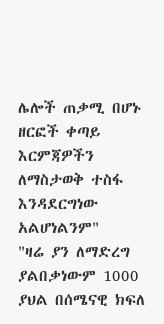ሌሎች ጠቃሚ በሆኑ ዘርፎች ቀጣይ እርምጃዎችን ለማስታወቅ ተስፋ እንዳደርግነው አልሆነልንም"
"ዛሬ ያን ለማድረግ ያልበቃነውም 1000 ያህል በሰሜናዊ ክፍለ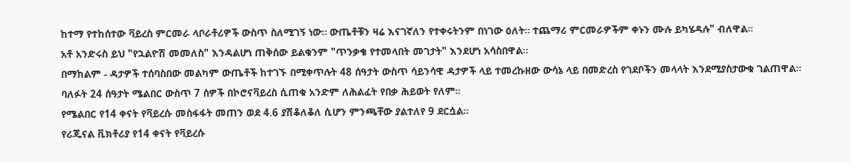ከተማ የተከሰተው ቫይረስ ምርመራ ላቦራቶሪዎች ውስጥ ስለሚገኝ ነው። ውጤቶቹን ዛሬ እናገኛለን የተቀሩትንም በነገው ዕለት። ተጨማሪ ምርመራዎችም ቀኑን ሙሉ ይካሄዳሉ" ብለዋል።
አቶ አንድሩስ ይህ "የኋልዮሽ መመለስ" እንዳልሆነ ጠቅሰው ይልቁንም "ጥንቃቄ የተመላበት መገታት" እንደሆነ አሳስበዋል።
በማከልም - ዳታዎች ተሰባስበው መልካም ውጤቶች ከተገኙ በሚቀጥሉት 48 ሰዓታት ውስጥ ሳይንሳዊ ዳታዎች ላይ ተመረኩዘው ውሳኔ ላይ በመድረስ የገደቦችን መላላት እንደሚያስታውቁ ገልጠዋል።
ባለፉት 24 ሰዓታት ሜልበር ውስጥ 7 ሰዎች በኮሮናቫይረስ ሲጠቁ አንድም ለሕልፈት የበቃ ሕይወት የለም።
የሜልበር የ14 ቀናት የቫይረሱ መስፋፋት መጠን ወደ 4.6 ያሽቆለቆለ ሲሆን ምንጫቸው ያልተለየ 9 ደርሷል።
የሪጂናል ቪክቶሪያ የ14 ቀናት የቫይረሱ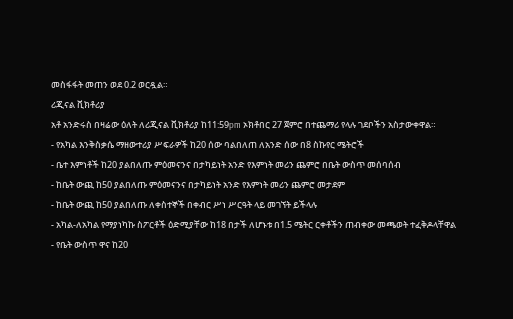መስፋፋት መጠን ወደ 0.2 ወርዷል።
ሪጂናል ቪክቶሪያ
አቶ አንድሩስ በዛሬው ዕለት ለሪጂናል ቪክቶሪያ ከ11:59pm ኦክቶበር 27 ጀምሮ በተጨማሪ የላሉ ገደቦችን አስታውቀዋል።
- የአካል እንቅስቃሴ ማዘውተሪያ ሥፍራዎች ከ20 ሰው ባልበለጠ ለአንድ ሰው በ8 ስኩየር ሜትሮች
- ቤተ እምነቶች ከ20 ያልበለጡ ምዕመናንና በታካይነት አንድ የእምነት መሪን ጨምሮ በቤት ውስጥ መሰባሰብ
- ከቤት ውጪ ከ50 ያልበለጡ ምዕመናንና በታካይነት አንድ የእምነት መሪን ጨምሮ መታደም
- ከቤት ውጪ ከ50 ያልበለጡ ለቀስተኞች በቀብር ሥነ ሥርዓት ላይ መገኘት ይችላሉ
- አካል-ለአካል የማያነካኩ ስፖርቶች ዕድሚያቸው ከ18 በታች ለሆኑቱ በ1.5 ሜትር ርቀቶችን ጠብቀው መጫወት ተፈቅዶላቸዋል
- የቤት ውስጥ ዋና ከ20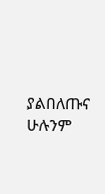ያልበለጡና ሁሉንም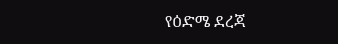የዕድሜ ደረጃ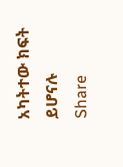አካትተው ክፍት ይሆናሉ
Share